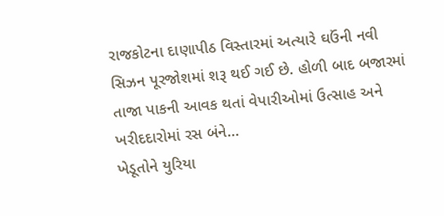રાજકોટના દાણાપીઠ વિસ્તારમાં અત્યારે ઘઉંની નવી સિઝન પૂરજોશમાં શરૂ થઈ ગઈ છે. હોળી બાદ બજારમાં તાજા પાકની આવક થતાં વેપારીઓમાં ઉત્સાહ અને ખરીદદારોમાં રસ બંને...
ખેડૂતોને યુરિયા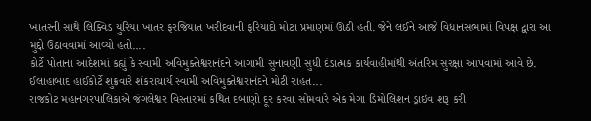ખાતરની સાથે લિક્વિડ યુરિયા ખાતર ફરજિયાત ખરીદવાની ફરિયાદો મોટા પ્રમાણમાં ઊઠી હતી. જેને લઈને આજે વિધાનસભામાં વિપક્ષ દ્વારા આ મુદ્દો ઉઠાવવામાં આવ્યો હતો....
કોર્ટે પોતાના આદેશમાં કહ્યું કે સ્વામી અવિમુક્તેશ્વરાનંદને આગામી સુનાવણી સુધી દંડાત્મક કાર્યવાહીમાંથી અંતરિમ સુરક્ષા આપવામાં આવે છે. ઈલાહાબાદ હાઈકોર્ટે શુક્રવારે શંકરાચાર્ય સ્વામી અવિમુક્તેશ્વરાનંદને મોટી રાહત...
રાજકોટ મહાનગરપાલિકાએ જંગલેશ્વર વિસ્તારમાં કથિત દબાણો દૂર કરવા સોમવારે એક મેગા ડિમોલિશન ડ્રાઇવ શરૂ કરી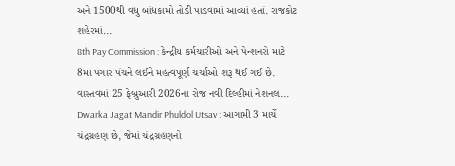અને 1500થી વધુ બાંધકામો તોડી પાડવામાં આવ્યાં હતાં. રાજકોટ શહેરમાં...
8th Pay Commission : કેન્દ્રીય કર્મચારીઓ અને પેન્શનરો માટે 8મા પગાર પંચને લઈને મહત્વપૂર્ણ ચર્ચાઓ શરૂ થઈ ગઈ છે. વાસ્તવમાં 25 ફેબ્રુઆરી 2026ના રોજ નવી દિલ્હીમાં નેશનલ...
Dwarka Jagat Mandir Phuldol Utsav : આગામી 3 માર્ચે ચંદ્રગ્રહણ છે, જેમાં ચંદ્રગ્રહણનો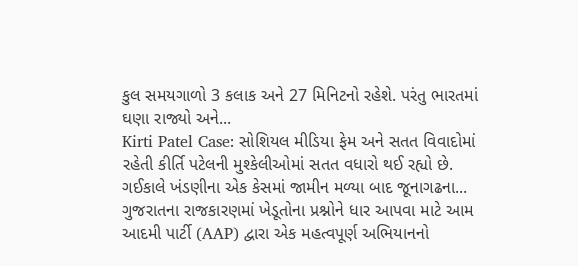કુલ સમયગાળો 3 કલાક અને 27 મિનિટનો રહેશે. પરંતુ ભારતમાં ઘણા રાજ્યો અને...
Kirti Patel Case: સોશિયલ મીડિયા ફેમ અને સતત વિવાદોમાં રહેતી કીર્તિ પટેલની મુશ્કેલીઓમાં સતત વધારો થઈ રહ્યો છે. ગઈકાલે ખંડણીના એક કેસમાં જામીન મળ્યા બાદ જૂનાગઢના...
ગુજરાતના રાજકારણમાં ખેડૂતોના પ્રશ્નોને ધાર આપવા માટે આમ આદમી પાર્ટી (AAP) દ્વારા એક મહત્વપૂર્ણ અભિયાનનો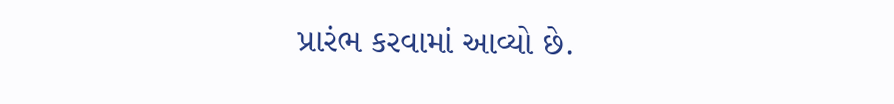પ્રારંભ કરવામાં આવ્યો છે.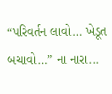“પરિવર્તન લાવો… ખેડૂત બચાવો…” ના નારા...